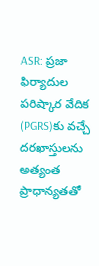ASR: ప్రజా ఫిర్యాదుల పరిష్కార వేదిక (PGRS)కు వచ్చే దరఖాస్తులను అత్యంత ప్రాధాన్యతతో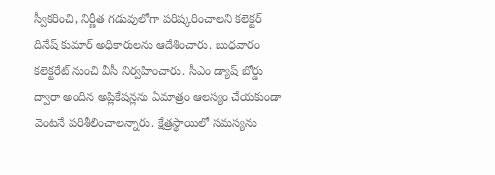స్వీకరించి, నిర్ణీత గడువులోగా పరిష్కరించాలని కలెక్టర్ దినేష్ కుమార్ అధికారులను ఆదేశించారు. బుధవారం కలెక్టరేట్ నుంచి వీసీ నిర్వహించారు. సీఎం డ్యాష్ బోర్డు ద్వారా అందిన అప్లికేషన్లను ఏమాత్రం ఆలస్యం చేయకుండా వెంటనే పరిశీలించాలన్నారు. క్షేత్రస్థాయిలో సమస్యను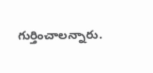గుర్తించాలన్నారు.